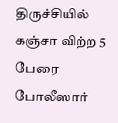திருச்சியில் கஞ்சா விற்ற 5 பேரை போலீஸார்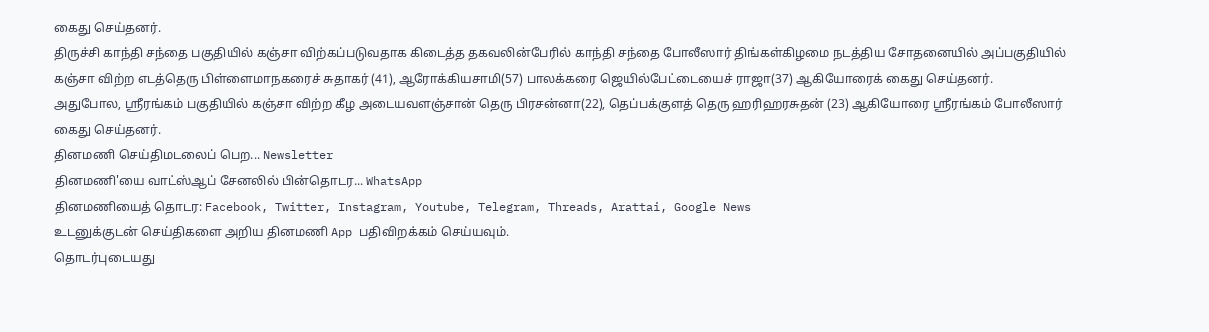கைது செய்தனர்.
திருச்சி காந்தி சந்தை பகுதியில் கஞ்சா விற்கப்படுவதாக கிடைத்த தகவலின்பேரில் காந்தி சந்தை போலீஸார் திங்கள்கிழமை நடத்திய சோதனையில் அப்பகுதியில் கஞ்சா விற்ற எடத்தெரு பிள்ளைமாநகரைச் சுதாகர் (41), ஆரோக்கியசாமி(57) பாலக்கரை ஜெயில்பேட்டையைச் ராஜா(37) ஆகியோரைக் கைது செய்தனர்.
அதுபோல, ஸ்ரீரங்கம் பகுதியில் கஞ்சா விற்ற கீழ அடையவளஞ்சான் தெரு பிரசன்னா(22), தெப்பக்குளத் தெரு ஹரிஹரசுதன் (23) ஆகியோரை ஸ்ரீரங்கம் போலீஸார் கைது செய்தனர்.
தினமணி செய்திமடலைப் பெற... Newsletter
தினமணி'யை வாட்ஸ்ஆப் சேனலில் பின்தொடர... WhatsApp
தினமணியைத் தொடர: Facebook, Twitter, Instagram, Youtube, Telegram, Threads, Arattai, Google News
உடனுக்குடன் செய்திகளை அறிய தினமணி App பதிவிறக்கம் செய்யவும்.
தொடர்புடையது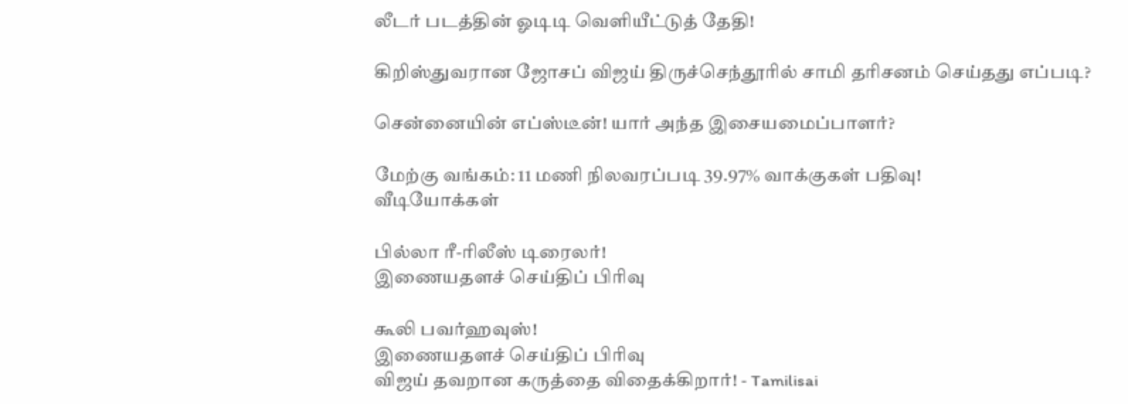லீடர் படத்தின் ஓடிடி வெளியீட்டுத் தேதி!

கிறிஸ்துவரான ஜோசப் விஜய் திருச்செந்தூரில் சாமி தரிசனம் செய்தது எப்படி?

சென்னையின் எப்ஸ்டீன்! யார் அந்த இசையமைப்பாளர்?

மேற்கு வங்கம்: 11 மணி நிலவரப்படி 39.97% வாக்குகள் பதிவு!
வீடியோக்கள்

பில்லா ரீ-ரிலீஸ் டிரைலர்!
இணையதளச் செய்திப் பிரிவு

கூலி பவர்ஹவுஸ்!
இணையதளச் செய்திப் பிரிவு
விஜய் தவறான கருத்தை விதைக்கிறார்! - Tamilisai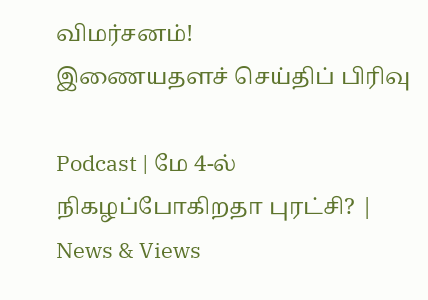விமர்சனம்!
இணையதளச் செய்திப் பிரிவு

Podcast | மே 4-ல் நிகழப்போகிறதா புரட்சி? | News & Views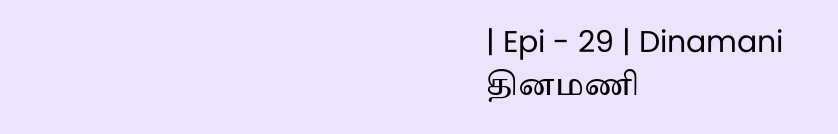| Epi - 29 | Dinamani
தினமணி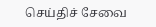செய்திச் சேவை